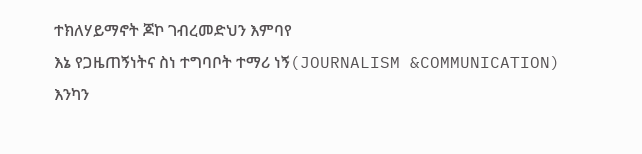ተክለሃይማኖት ጆኮ ገብረመድህን እምባየ
እኔ የጋዜጠኝነትና ስነ ተግባቦት ተማሪ ነኝ(JOURNALISM &COMMUNICATION)
እንካን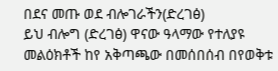በደና መጡ ወደ ብሎገራችን(ድረገፅ)
ይህ ብሎግ (ድረገፅ) ዋናው ዓላማው የተለያዩ መልዕክቶች ከየ አቅጣጫው በመሰበሰብ በየወቅቱ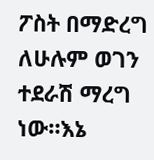ፖስት በማድረግ ለሁሉም ወገን ተደራሽ ማረግ ነው።እኔ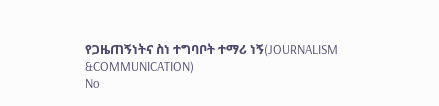የጋዜጠኝነትና ስነ ተግባቦት ተማሪ ነኝ(JOURNALISM &COMMUNICATION)
No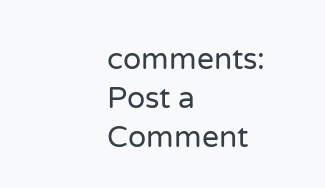comments:
Post a Comment